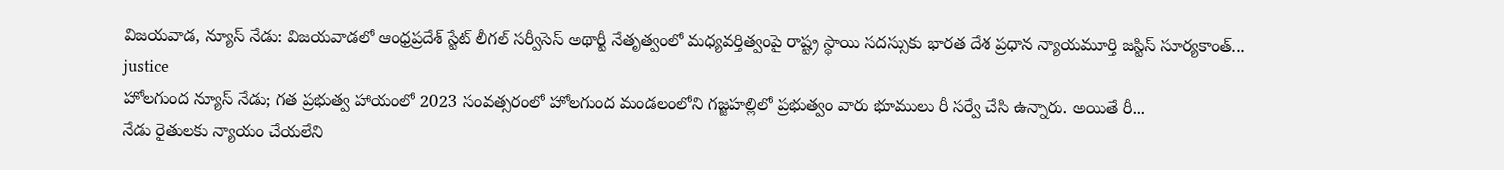విజయవాడ, న్యూస్ నేడు: విజయవాడలో ఆంధ్రప్రదేశ్ స్టేట్ లీగల్ సర్వీసెస్ అథార్టీ నేతృత్వంలో మధ్యవర్తిత్వంపై రాష్ట్ర స్థాయి సదస్సుకు భారత దేశ ప్రధాన న్యాయమూర్తి జస్టిస్ సూర్యకాంత్...
justice
హోలగుంద న్యూస్ నేడు; గత ప్రభుత్వ హాయంలో 2023 సంవత్సరంలో హోలగుంద మండలంలోని గజ్జహల్లిలో ప్రభుత్వం వారు భూములు రీ సర్వే చేసి ఉన్నారు. అయితే రీ...
నేడు రైతులకు న్యాయం చేయలేని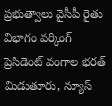ప్రభుత్వాలు వైసీపీ రైతు విభాగం వర్కింగ్ ప్రెసిడెంట్ వంగాల భరత్ మిడుతూరు, న్యూస్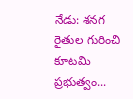నేడు: శనగ రైతుల గురించి కూటమి ప్రభుత్వం...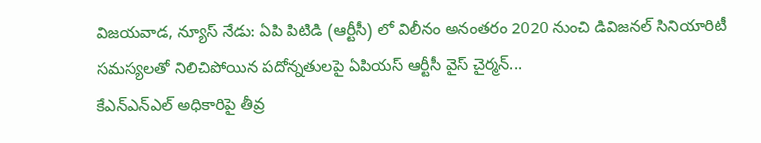విజయవాడ, న్యూస్ నేడు: ఏపి పిటిడి (ఆర్టీసీ) లో విలీనం అనంతరం 2020 నుంచి డివిజనల్ సినియారిటీ సమస్యలతో నిలిచిపోయిన పదోన్నతులపై ఏపియస్ ఆర్టీసీ వైస్ చైర్మన్...
కేఎన్ఎన్ఎల్ అధికారిపై తీవ్ర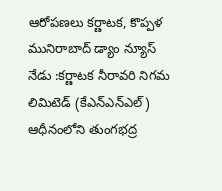ఆరోపణలు కర్ణాటక, కొప్పళ మునిరాబాద్ డ్యాం న్యూస్ నేడు :కర్ణాటక నీరావరి నిగమ లిమిటెడ్ (కేఎన్ఎన్ఎల్) ఆధీనంలోని తుంగభద్ర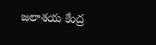జలాశయ కేంద్ర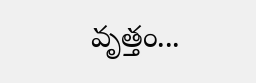వృత్తం...